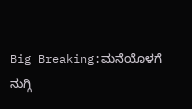Big Breaking:ಮನೆಯೊಳಗೆ ನುಗ್ಗಿ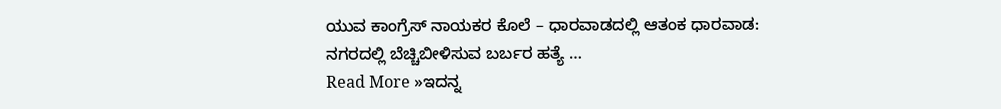ಯುವ ಕಾಂಗ್ರೆಸ್ ನಾಯಕರ ಕೊಲೆ – ಧಾರವಾಡದಲ್ಲಿ ಆತಂಕ ಧಾರವಾಡ: ನಗರದಲ್ಲಿ ಬೆಚ್ಚಿಬೀಳಿಸುವ ಬರ್ಬರ ಹತ್ಯೆ …
Read More »ಇದನ್ನ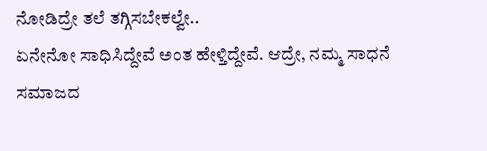ನೋಡಿದ್ರೇ ತಲೆ ತಗ್ಗಿಸಬೇಕಲ್ವೇ..
ಏನೇನೋ ಸಾಧಿಸಿದ್ದೇವೆ ಅಂತ ಹೇಳ್ತಿದ್ದೇವೆ. ಆದ್ರೇ, ನಮ್ಮ ಸಾಧನೆ ಸಮಾಜದ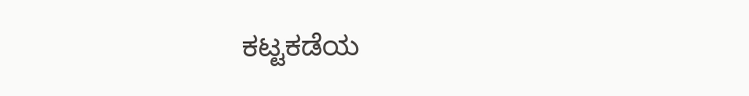ಕಟ್ಟಕಡೆಯ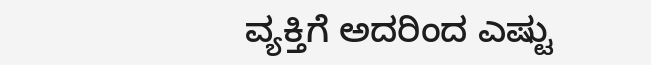ವ್ಯಕ್ತಿಗೆ ಅದರಿಂದ ಎಷ್ಟು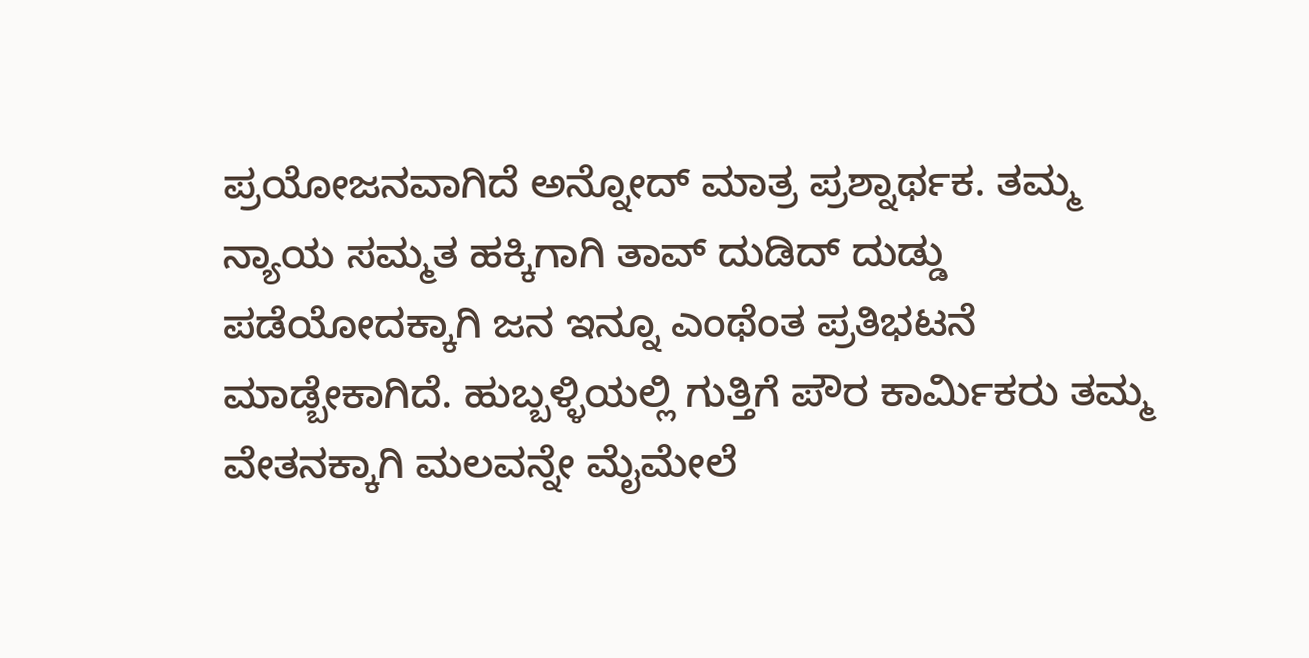ಪ್ರಯೋಜನವಾಗಿದೆ ಅನ್ನೋದ್ ಮಾತ್ರ ಪ್ರಶ್ನಾರ್ಥಕ. ತಮ್ಮ ನ್ಯಾಯ ಸಮ್ಮತ ಹಕ್ಕಿಗಾಗಿ ತಾವ್ ದುಡಿದ್ ದುಡ್ಡು ಪಡೆಯೋದಕ್ಕಾಗಿ ಜನ ಇನ್ನೂ ಎಂಥೆಂತ ಪ್ರತಿಭಟನೆ ಮಾಡ್ಬೇಕಾಗಿದೆ. ಹುಬ್ಬಳ್ಳಿಯಲ್ಲಿ ಗುತ್ತಿಗೆ ಪೌರ ಕಾರ್ಮಿಕರು ತಮ್ಮ ವೇತನಕ್ಕಾಗಿ ಮಲವನ್ನೇ ಮೈಮೇಲೆ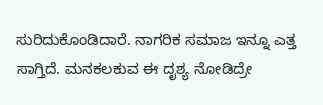ಸುರಿದುಕೊಂಡಿದಾರೆ. ನಾಗರಿಕ ಸಮಾಜ ಇನ್ನೂ ಎತ್ತ ಸಾಗ್ತಿದೆ. ಮನಕಲಕುವ ಈ ದೃಶ್ಯ ನೋಡಿದ್ರೇ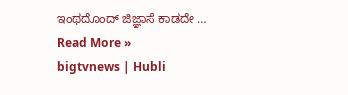ಇಂಥದೊಂದ್ ಜಿಜ್ಞಾಸೆ ಕಾಡದೇ …
Read More »
bigtvnews | Hubli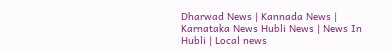Dharwad News | Kannada News | Karnataka News Hubli News | News In Hubli | Local news